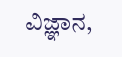ವಿಜ್ಞಾನ,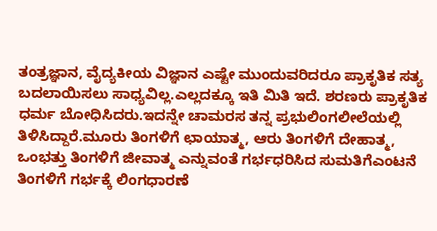ತಂತ್ರಜ್ಞಾನ, ವೈದ್ಯಕೀಯ ವಿಜ್ಞಾನ ಎಷ್ಟೇ ಮುಂದುವರಿದರೂ ಪ್ರಾಕೃತಿಕ ಸತ್ಯ ಬದಲಾಯಿಸಲು ಸಾಧ್ಯವಿಲ್ಲ.ಎಲ್ಲದಕ್ಕೂ ಇತಿ ಮಿತಿ ಇದೆ. ಶರಣರು ಪ್ರಾಕೃತಿಕ ಧರ್ಮ ಬೋಧಿಸಿದರು.ಇದನ್ನೇ ಚಾಮರಸ ತನ್ನ ಪ್ರಭುಲಿಂಗಲೀಲೆಯಲ್ಲಿ ತಿಳಿಸಿದ್ದಾರೆ.ಮೂರು ತಿಂಗಳಿಗೆ ಛಾಯಾತ್ಮ, ಆರು ತಿಂಗಳಿಗೆ ದೇಹಾತ್ಮ, ಒಂಭತ್ತು ತಿಂಗಳಿಗೆ ಜೀವಾತ್ಮ ಎನ್ನುವಂತೆ ಗರ್ಭಧರಿಸಿದ ಸುಮತಿಗೆಎಂಟನೆ ತಿಂಗಳಿಗೆ ಗರ್ಭಕ್ಕೆ ಲಿಂಗಧಾರಣೆ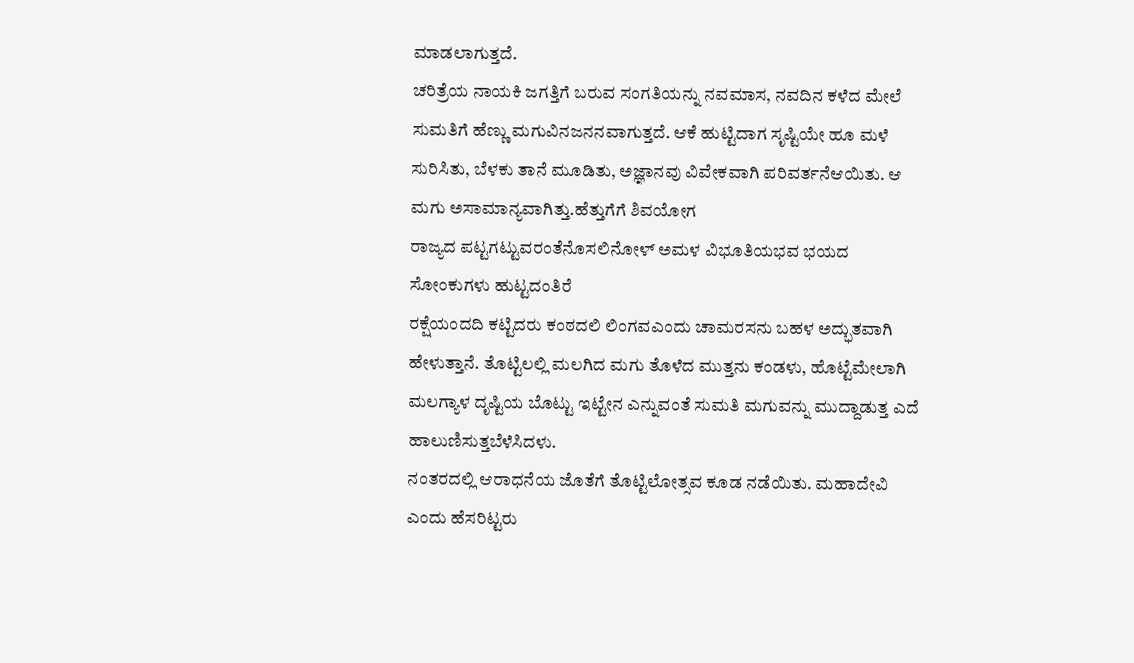ಮಾಡಲಾಗುತ್ತದೆ.
ಚರಿತ್ರೆಯ ನಾಯಕಿ ಜಗತ್ತಿಗೆ ಬರುವ ಸಂಗತಿಯನ್ನು ನವಮಾಸ, ನವದಿನ ಕಳೆದ ಮೇಲೆ ಸುಮತಿಗೆ ಹೆಣ್ಣು ಮಗುವಿನಜನನವಾಗುತ್ತದೆ. ಆಕೆ ಹುಟ್ಟಿದಾಗ ಸೃಷ್ಟಿಯೇ ಹೂ ಮಳೆ ಸುರಿಸಿತು, ಬೆಳಕು ತಾನೆ ಮೂಡಿತು, ಅಜ್ಞಾನವು ವಿವೇಕವಾಗಿ ಪರಿವರ್ತನೆಆಯಿತು. ಆ ಮಗು ಅಸಾಮಾನ್ಯವಾಗಿತ್ತು.ಹೆತ್ತುಗೆಗೆ ಶಿವಯೋಗ
ರಾಜ್ಯದ ಪಟ್ಟಗಟ್ಟುವರಂತೆನೊಸಲಿನೋಳ್ ಅಮಳ ವಿಭೂತಿಯಭವ ಭಯದ ಸೋಂಕುಗಳು ಹುಟ್ಟದಂತಿರೆ
ರಕ್ಷೆಯಂದದಿ ಕಟ್ಟಿದರು ಕಂಠದಲಿ ಲಿಂಗವಎಂದು ಚಾಮರಸನು ಬಹಳ ಅದ್ಭುತವಾಗಿ ಹೇಳುತ್ತಾನೆ. ತೊಟ್ಟಿಲಲ್ಲಿ ಮಲಗಿದ ಮಗು ತೊಳೆದ ಮುತ್ತನು ಕಂಡಳು, ಹೊಟ್ಟೆಮೇಲಾಗಿ ಮಲಗ್ಯಾಳ ದೃಷ್ಟಿಯ ಬೊಟ್ಟು ಇಟ್ಟೇನ ಎನ್ನುವಂತೆ ಸುಮತಿ ಮಗುವನ್ನು ಮುದ್ದಾಡುತ್ತ ಎದೆ ಹಾಲುಣಿಸುತ್ತಬೆಳೆಸಿದಳು.
ನಂತರದಲ್ಲಿ ಆರಾಧನೆಯ ಜೊತೆಗೆ ತೊಟ್ಟಿಲೋತ್ಸವ ಕೂಡ ನಡೆಯಿತು. ಮಹಾದೇವಿ ಎಂದು ಹೆಸರಿಟ್ಟರು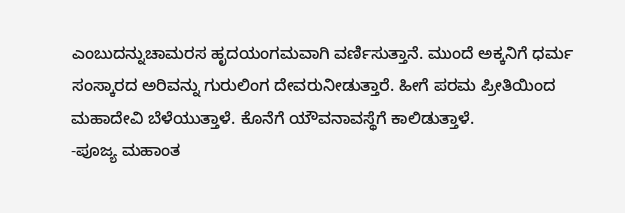ಎಂಬುದನ್ನುಚಾಮರಸ ಹೃದಯಂಗಮವಾಗಿ ವರ್ಣಿಸುತ್ತಾನೆ. ಮುಂದೆ ಅಕ್ಕನಿಗೆ ಧರ್ಮ ಸಂಸ್ಕಾರದ ಅರಿವನ್ನು ಗುರುಲಿಂಗ ದೇವರುನೀಡುತ್ತಾರೆ. ಹೀಗೆ ಪರಮ ಪ್ರೀತಿಯಿಂದ ಮಹಾದೇವಿ ಬೆಳೆಯುತ್ತಾಳೆ. ಕೊನೆಗೆ ಯೌವನಾವಸ್ಥೆಗೆ ಕಾಲಿಡುತ್ತಾಳೆ.
-ಪೂಜ್ಯ ಮಹಾಂತ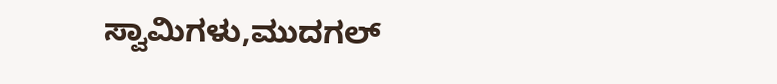ಸ್ವಾಮಿಗಳು,ಮುದಗಲ್